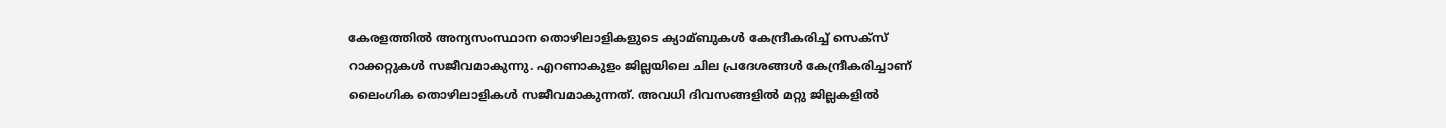കേരളത്തില്‍ അന്യസംസ്ഥാന തൊഴിലാളികളുടെ ക്യാമ്ബുകള്‍ കേന്ദ്രീകരിച്ച്‌ സെക്സ് റാക്കറ്റുകള്‍ സജീവമാകുന്നു. എറണാകുളം ജില്ലയിലെ ചില പ്രദേശങ്ങള്‍ കേന്ദ്രീകരിച്ചാണ് ലൈംഗിക തൊഴിലാളികള്‍ സജീവമാകുന്നത്. അവധി ദിവസങ്ങളില്‍ മറ്റു ജില്ലകളില്‍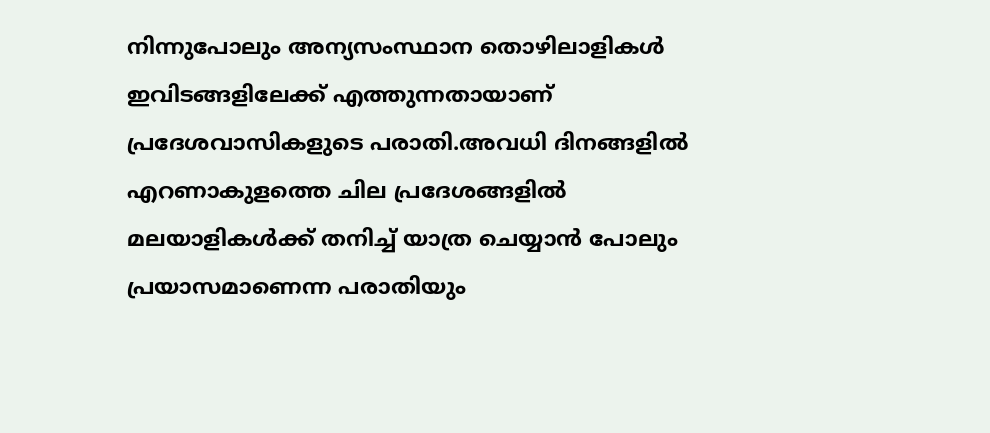നിന്നുപോലും അന്യസംസ്ഥാന തൊഴിലാളികള്‍ ഇവിടങ്ങളിലേക്ക് എത്തുന്നതായാണ് പ്രദേശവാസികളുടെ പരാതി.അവധി ദിനങ്ങളില്‍ എറണാകുളത്തെ ചില പ്രദേശങ്ങളില്‍ മലയാളികള്‍ക്ക് തനിച്ച്‌ യാത്ര ചെയ്യാൻ പോലും പ്രയാസമാണെന്ന പരാതിയും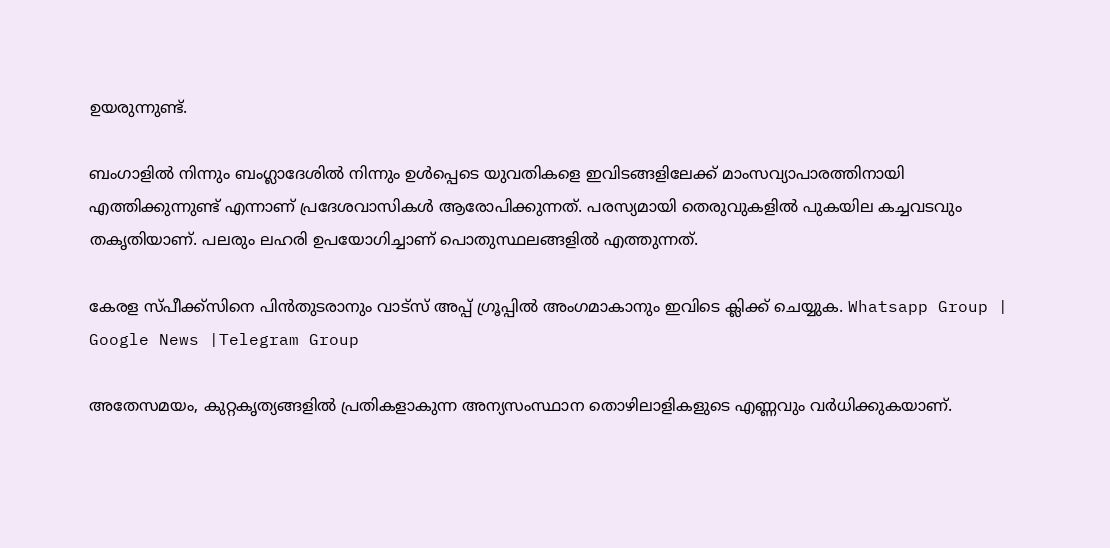ഉയരുന്നുണ്ട്.

ബംഗാളില്‍ നിന്നും ബംഗ്ലാദേശില്‍ നിന്നും ഉള്‍പ്പെടെ യുവതികളെ ഇവിടങ്ങളിലേക്ക് മാംസവ്യാപാരത്തിനായി എത്തിക്കുന്നുണ്ട് എന്നാണ് പ്രദേശവാസികള്‍ ആരോപിക്കുന്നത്. പരസ്യമായി തെരുവുകളില്‍ പുകയില കച്ചവടവും തകൃതിയാണ്. പലരും ലഹരി ഉപയോഗിച്ചാണ് പൊതുസ്ഥലങ്ങളില്‍ എത്തുന്നത്.

കേരള സ്പീക്ക്സിനെ പിൻതുടരാനും വാട്സ് അപ്പ് ഗ്രൂപ്പിൽ അംഗമാകാനും ഇവിടെ ക്ലിക്ക് ചെയ്യുക. Whatsapp Group | Google News |Telegram Group

അതേസമയം, കുറ്റകൃത്യങ്ങളില്‍ പ്രതികളാകുന്ന അന്യസംസ്ഥാന തൊഴിലാളികളുടെ എണ്ണവും വർധിക്കുകയാണ്.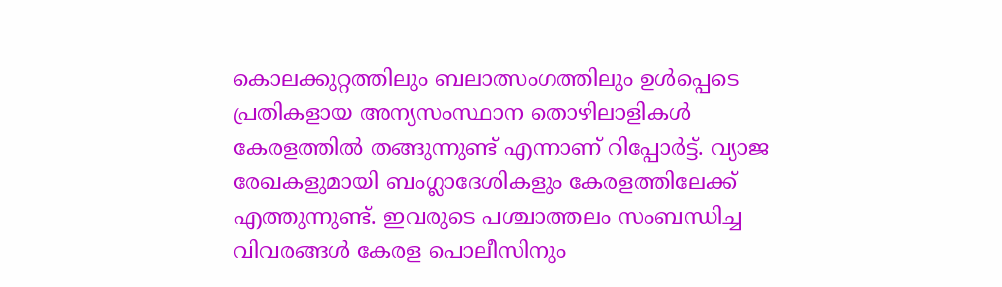കൊലക്കുറ്റത്തിലും ബലാത്സംഗത്തിലും ഉള്‍പ്പെടെ പ്രതികളായ അന്യസംസ്ഥാന തൊഴിലാളികള്‍ കേരളത്തില്‍ തങ്ങുന്നുണ്ട് എന്നാണ് റിപ്പോർട്ട്. വ്യാജ രേഖകളുമായി ബംഗ്ലാദേശികളും കേരളത്തിലേക്ക് എത്തുന്നുണ്ട്. ഇവരുടെ പശ്ചാത്തലം സംബന്ധിച്ച വിവരങ്ങള്‍ കേരള പൊലീസിനും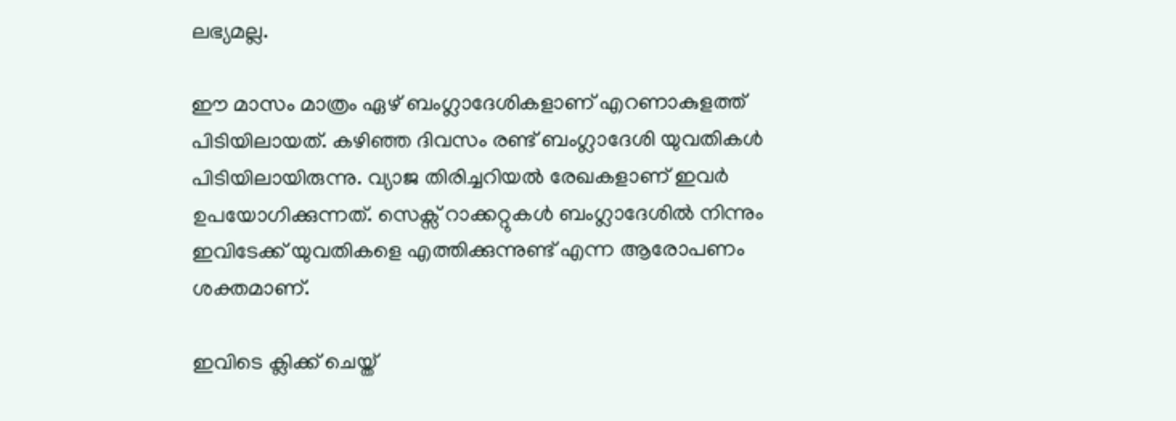ലഭ്യമല്ല.

ഈ മാസം മാത്രം ഏഴ് ബംഗ്ലാദേശികളാണ് എറണാകുളത്ത് പിടിയിലായത്. കഴിഞ്ഞ ദിവസം രണ്ട് ബംഗ്ലാദേശി യുവതികള്‍ പിടിയിലായിരുന്നു. വ്യാജ തിരിച്ചറിയല്‍ രേഖകളാണ് ഇവർ ഉപയോഗിക്കുന്നത്. സെക്സ് റാക്കറ്റുകള്‍ ബംഗ്ലാദേശില്‍ നിന്നും ഇവിടേക്ക് യുവതികളെ എത്തിക്കുന്നുണ്ട് എന്ന ആരോപണം ശക്തമാണ്.

ഇവിടെ ക്ലിക്ക് ചെയ്ത്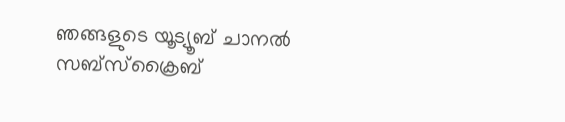ഞങ്ങളുടെ യൂട്യൂബ് ചാനൽ സബ്സ്ക്രൈബ്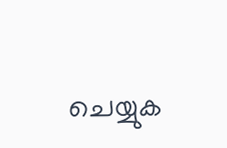ചെയ്യുക